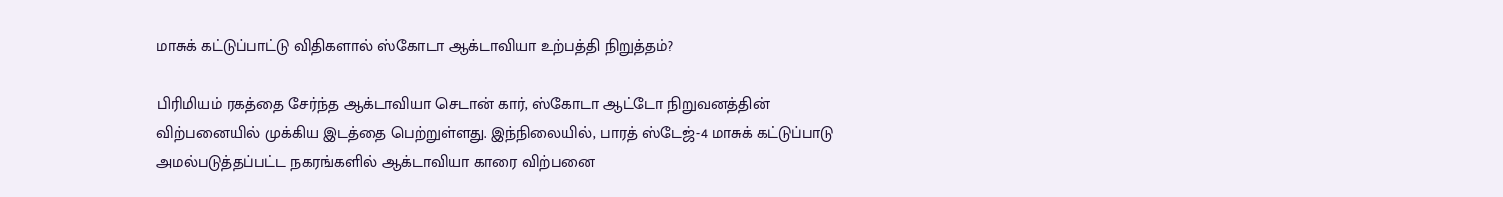மாசுக் கட்டுப்பாட்டு விதிகளால் ஸ்கோடா ஆக்டாவியா உற்பத்தி நிறுத்தம்?

பிரிமியம் ரகத்தை சேர்ந்த ஆக்டாவியா செடான் கார், ஸ்கோடா ஆட்டோ நிறுவனத்தின் விற்பனையில் முக்கிய இடத்தை பெற்றுள்ளது. இந்நிலையில், பாரத் ஸ்டேஜ்-4 மாசுக் கட்டுப்பாடு அமல்படுத்தப்பட்ட நகரங்களில் ஆக்டாவியா காரை விற்பனை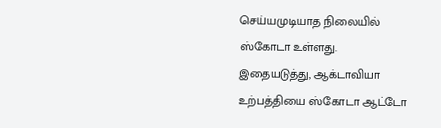செய்யமுடியாத நிலையில் ஸ்கோடா உள்ளது.
இதையடுத்து, ஆக்டாவியா உற்பத்தியை ஸ்கோடா ஆட்டோ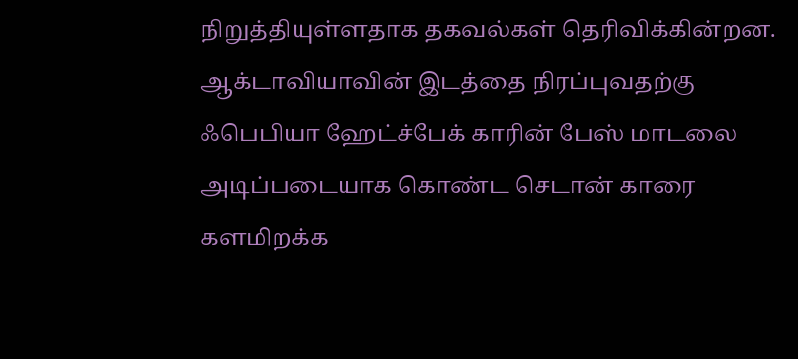நிறுத்தியுள்ளதாக தகவல்கள் தெரிவிக்கின்றன. ஆக்டாவியாவின் இடத்தை நிரப்புவதற்கு ஃபெபியா ஹேட்ச்பேக் காரின் பேஸ் மாடலை அடிப்படையாக கொண்ட செடான் காரை களமிறக்க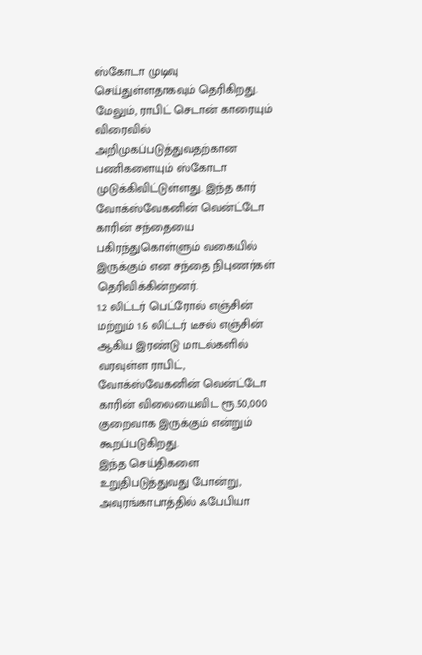ஸ்கோடா முடிவு செய்துள்ளதாகவும் தெரிகிறது.
மேலும், ராபிட் செடான் காரையும் விரைவில் அறிமுகப்படுத்துவதற்கான பணிகளையும் ஸ்கோடா முடுக்கிவிட்டுள்ளது. இந்த கார் வோக்ஸ்வேகனின் வென்ட்டோ காரின் சந்தையை பகிரந்துகொள்ளும் வகையில் இருக்கும் என சந்தை நிபுணர்கள் தெரிவிக்கின்றனர்.
1.2 லிட்டர் பெட்ரோல் எஞ்சின் மற்றும் 1.6 லிட்டர் டீசல் எஞ்சின் ஆகிய இரண்டு மாடல்களில் வரவுள்ள ராபிட், வோக்ஸ்வேகனின் வென்ட்டோ காரின் விலையைவிட ரூ.50,000 குறைவாக இருக்கும் என்றும் கூறப்படுகிறது.
இந்த செய்திகளை உறுதிபடுத்துவது போன்று, அவுரங்காபாத்தில் ஃபேபியா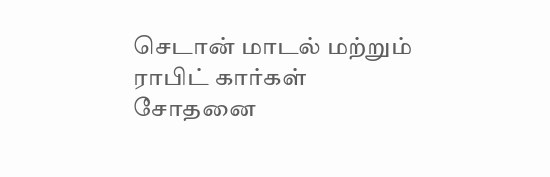செடான் மாடல் மற்றும் ராபிட் கார்கள் சோதனை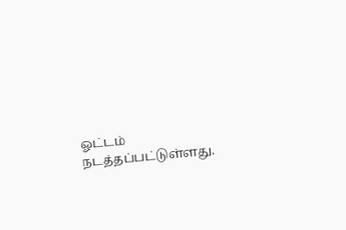ஓட்டம் நடத்தப்பட்டுள்ளது.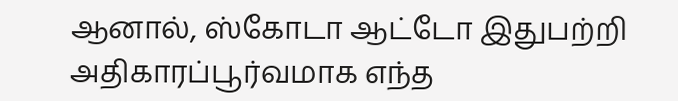ஆனால், ஸ்கோடா ஆட்டோ இதுபற்றி அதிகாரப்பூர்வமாக எந்த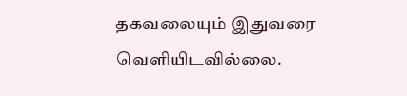தகவலையும் இதுவரை வெளியிடவில்லை.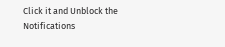Click it and Unblock the Notifications